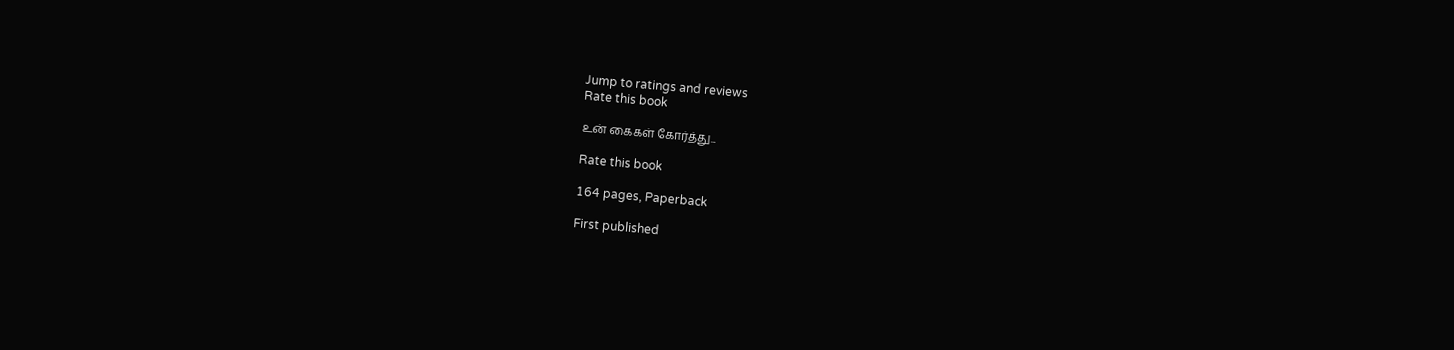Jump to ratings and reviews
Rate this book

உன் கைகள் கோர்த்து...

Rate this book

164 pages, Paperback

First published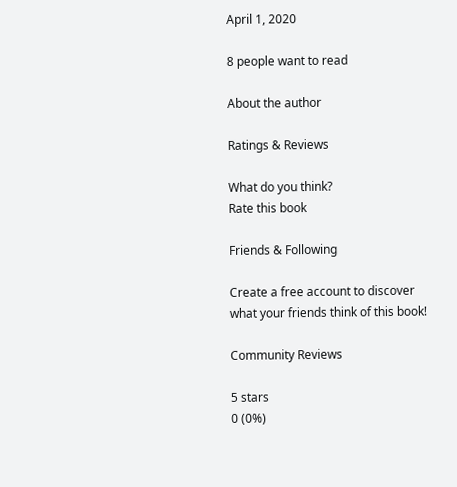April 1, 2020

8 people want to read

About the author

Ratings & Reviews

What do you think?
Rate this book

Friends & Following

Create a free account to discover what your friends think of this book!

Community Reviews

5 stars
0 (0%)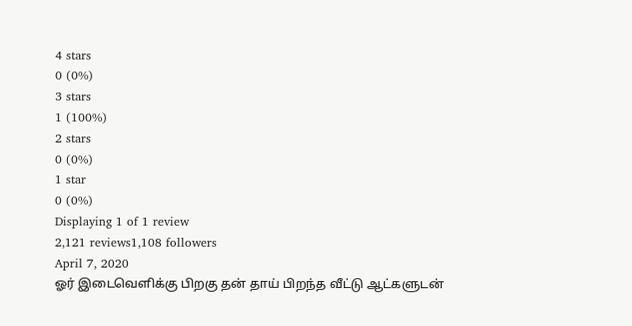4 stars
0 (0%)
3 stars
1 (100%)
2 stars
0 (0%)
1 star
0 (0%)
Displaying 1 of 1 review
2,121 reviews1,108 followers
April 7, 2020
ஓர் இடைவெளிக்கு பிறகு தன் தாய் பிறந்த வீட்டு ஆட்களுடன்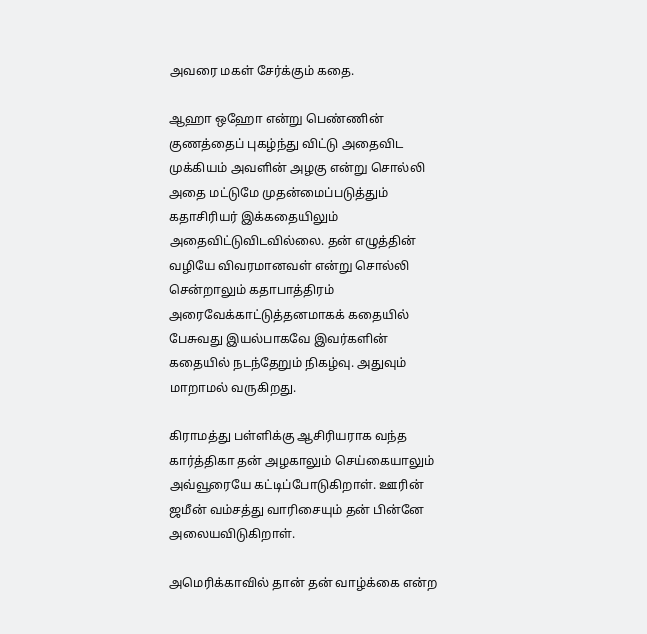அவரை மகள் சேர்க்கும் கதை.

ஆஹா ஒஹோ என்று பெண்ணின் குணத்தைப் புகழ்ந்து விட்டு அதைவிட முக்கியம் அவளின் அழகு என்று சொல்லி அதை மட்டுமே முதன்மைப்படுத்தும் கதாசிரியர் இக்கதையிலும் அதைவிட்டுவிடவில்லை. தன் எழுத்தின் வழியே விவரமானவள் என்று சொல்லி சென்றாலும் கதாபாத்திரம் அரைவேக்காட்டுத்தனமாகக் கதையில் பேசுவது இயல்பாகவே இவர்களின் கதையில் நடந்தேறும் நிகழ்வு. அதுவும் மாறாமல் வருகிறது.

கிராமத்து பள்ளிக்கு ஆசிரியராக வந்த கார்த்திகா தன் அழகாலும் செய்கையாலும் அவ்வூரையே கட்டிப்போடுகிறாள். ஊரின் ஜமீன் வம்சத்து வாரிசையும் தன் பின்னே அலையவிடுகிறாள்.

அமெரிக்காவில் தான் தன் வாழ்க்கை என்ற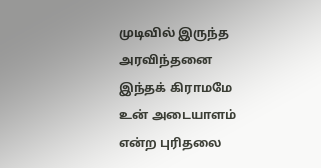முடிவில் இருந்த அரவிந்தனை இந்தக் கிராமமே உன் அடையாளம் என்ற புரிதலை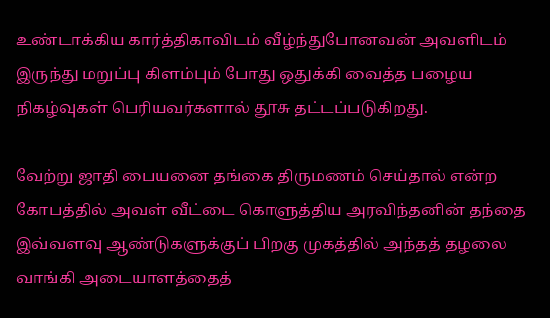உண்டாக்கிய கார்த்திகாவிடம் வீழ்ந்துபோனவன் அவளிடம் இருந்து மறுப்பு கிளம்பும் போது ஒதுக்கி வைத்த பழைய நிகழ்வுகள் பெரியவர்களால் தூசு தட்டப்படுகிறது.

வேற்று ஜாதி பையனை தங்கை திருமணம் செய்தால் என்ற கோபத்தில் அவள் வீட்டை கொளுத்திய அரவிந்தனின் தந்தை இவ்வளவு ஆண்டுகளுக்குப் பிறகு முகத்தில் அந்தத் தழலை வாங்கி அடையாளத்தைத்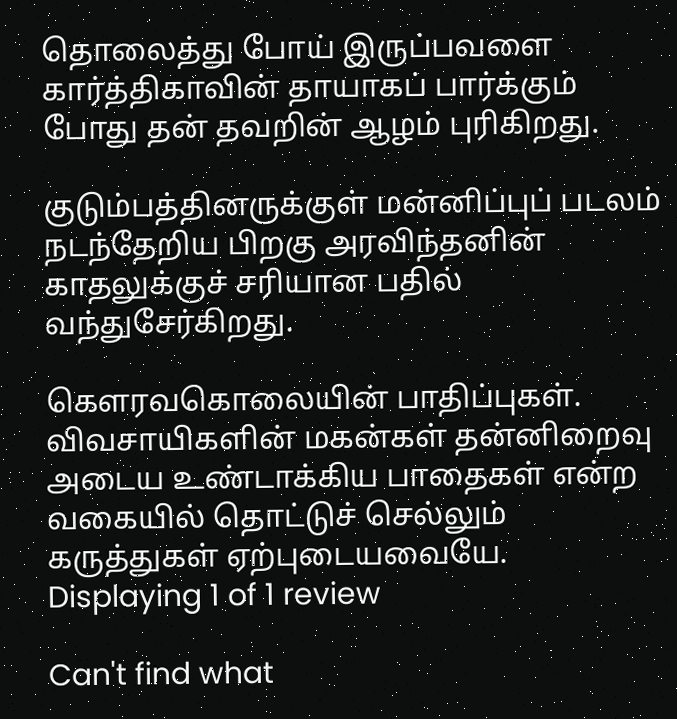தொலைத்து போய் இருப்பவளை கார்த்திகாவின் தாயாகப் பார்க்கும் போது தன் தவறின் ஆழம் புரிகிறது.

குடும்பத்தினருக்குள் மன்னிப்புப் படலம் நடந்தேறிய பிறகு அரவிந்தனின் காதலுக்குச் சரியான பதில் வந்துசேர்கிறது.

கௌரவகொலையின் பாதிப்புகள். விவசாயிகளின் மகன்கள் தன்னிறைவு அடைய உண்டாக்கிய பாதைகள் என்ற வகையில் தொட்டுச் செல்லும் கருத்துகள் ஏற்புடையவையே.
Displaying 1 of 1 review

Can't find what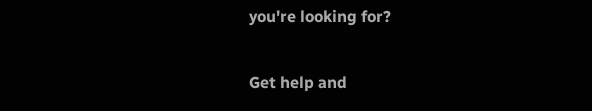you're looking for?

Get help and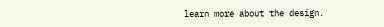learn more about the design.